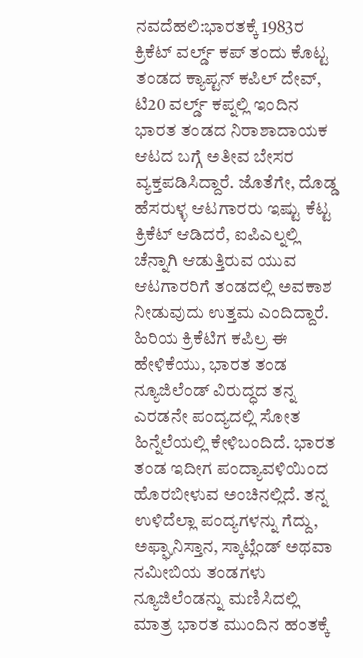ನವದೆಹಲಿ:ಭಾರತಕ್ಕೆ 1983ರ ಕ್ರಿಕೆಟ್ ವರ್ಲ್ಡ್ ಕಪ್ ತಂದು ಕೊಟ್ಟ ತಂಡದ ಕ್ಯಾಪ್ಟನ್ ಕಪಿಲ್ ದೇವ್, ಟಿ20 ವರ್ಲ್ಡ್ ಕಪ್ನಲ್ಲಿ ಇಂದಿನ ಭಾರತ ತಂಡದ ನಿರಾಶಾದಾಯಕ ಆಟದ ಬಗ್ಗೆ ಅತೀವ ಬೇಸರ ವ್ಯಕ್ತಪಡಿಸಿದ್ದಾರೆ. ಜೊತೆಗೇ, ದೊಡ್ಡ ಹೆಸರುಳ್ಳ ಆಟಗಾರರು ಇಷ್ಟು ಕೆಟ್ಟ ಕ್ರಿಕೆಟ್ ಆಡಿದರೆ, ಐಪಿಎಲ್ನಲ್ಲಿ ಚೆನ್ನಾಗಿ ಆಡುತ್ತಿರುವ ಯುವ ಆಟಗಾರರಿಗೆ ತಂಡದಲ್ಲಿ ಅವಕಾಶ ನೀಡುವುದು ಉತ್ತಮ ಎಂದಿದ್ದಾರೆ.
ಹಿರಿಯ ಕ್ರಿಕೆಟಿಗ ಕಪಿಲ್ರ ಈ ಹೇಳಿಕೆಯು, ಭಾರತ ತಂಡ ನ್ಯೂಜಿಲೆಂಡ್ ವಿರುದ್ಧದ ತನ್ನ ಎರಡನೇ ಪಂದ್ಯದಲ್ಲಿ ಸೋತ ಹಿನ್ನೆಲೆಯಲ್ಲಿ ಕೇಳಿಬಂದಿದೆ. ಭಾರತ ತಂಡ ಇದೀಗ ಪಂದ್ಯಾವಳಿಯಿಂದ ಹೊರಬೀಳುವ ಅಂಚಿನಲ್ಲಿದೆ. ತನ್ನ ಉಳಿದೆಲ್ಲಾ ಪಂದ್ಯಗಳನ್ನು ಗೆದ್ದು, ಅಫ್ಘಾನಿಸ್ತಾನ, ಸ್ಕಾಟ್ಲೆಂಡ್ ಅಥವಾ ನಮೀಬಿಯ ತಂಡಗಳು ನ್ಯೂಜಿಲೆಂಡನ್ನು ಮಣಿಸಿದಲ್ಲಿ ಮಾತ್ರ ಭಾರತ ಮುಂದಿನ ಹಂತಕ್ಕೆ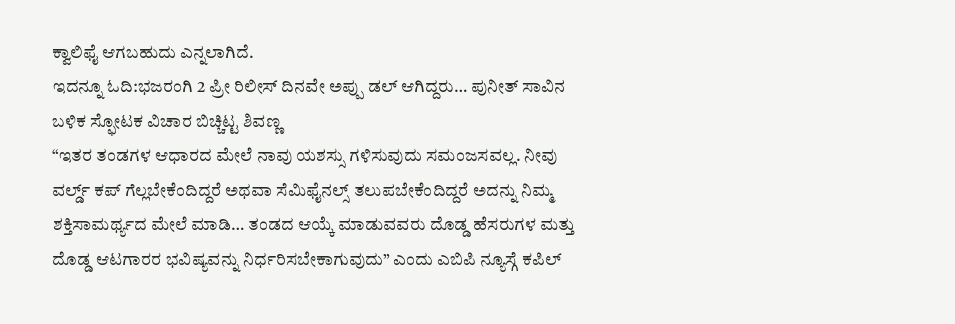ಕ್ವಾಲಿಫೈ ಆಗಬಹುದು ಎನ್ನಲಾಗಿದೆ.
ಇದನ್ನೂ ಓದಿ:ಭಜರಂಗಿ 2 ಪ್ರೀ ರಿಲೀಸ್ ದಿನವೇ ಅಪ್ಪು ಡಲ್ ಆಗಿದ್ದರು… ಪುನೀತ್ ಸಾವಿನ ಬಳಿಕ ಸ್ಫೋಟಕ ವಿಚಾರ ಬಿಚ್ಚಿಟ್ಟ ಶಿವಣ್ಣ
“ಇತರ ತಂಡಗಳ ಆಧಾರದ ಮೇಲೆ ನಾವು ಯಶಸ್ಸು ಗಳಿಸುವುದು ಸಮಂಜಸವಲ್ಲ. ನೀವು ವರ್ಲ್ಡ್ ಕಪ್ ಗೆಲ್ಲಬೇಕೆಂದಿದ್ದರೆ ಅಥವಾ ಸೆಮಿಫೈನಲ್ಸ್ ತಲುಪಬೇಕೆಂದಿದ್ದರೆ ಅದನ್ನು ನಿಮ್ಮ ಶಕ್ತಿಸಾಮರ್ಥ್ಯದ ಮೇಲೆ ಮಾಡಿ… ತಂಡದ ಆಯ್ಕೆ ಮಾಡುವವರು ದೊಡ್ಡ ಹೆಸರುಗಳ ಮತ್ತು ದೊಡ್ಡ ಆಟಗಾರರ ಭವಿಷ್ಯವನ್ನು ನಿರ್ಧರಿಸಬೇಕಾಗುವುದು” ಎಂದು ಎಬಿಪಿ ನ್ಯೂಸ್ಗೆ ಕಪಿಲ್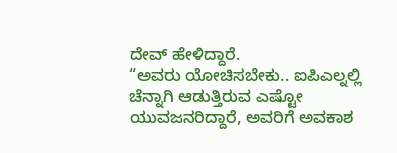ದೇವ್ ಹೇಳಿದ್ದಾರೆ.
“ಅವರು ಯೋಚಿಸಬೇಕು.. ಐಪಿಎಲ್ನಲ್ಲಿ ಚೆನ್ನಾಗಿ ಆಡುತ್ತಿರುವ ಎಷ್ಟೋ ಯುವಜನರಿದ್ದಾರೆ, ಅವರಿಗೆ ಅವಕಾಶ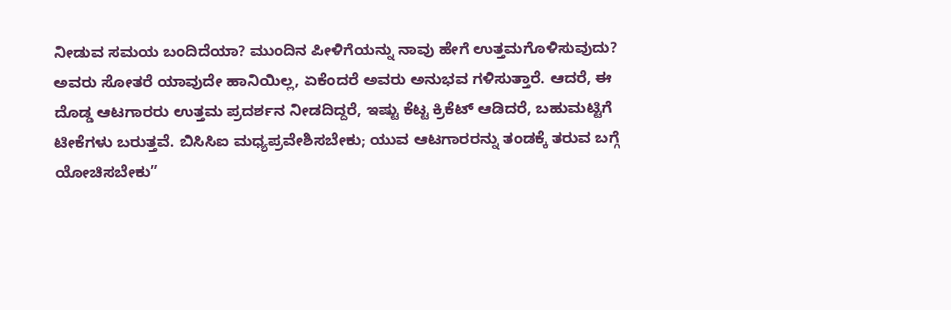ನೀಡುವ ಸಮಯ ಬಂದಿದೆಯಾ? ಮುಂದಿನ ಪೀಳಿಗೆಯನ್ನು ನಾವು ಹೇಗೆ ಉತ್ತಮಗೊಳಿಸುವುದು? ಅವರು ಸೋತರೆ ಯಾವುದೇ ಹಾನಿಯಿಲ್ಲ, ಏಕೆಂದರೆ ಅವರು ಅನುಭವ ಗಳಿಸುತ್ತಾರೆ. ಆದರೆ, ಈ ದೊಡ್ಡ ಆಟಗಾರರು ಉತ್ತಮ ಪ್ರದರ್ಶನ ನೀಡದಿದ್ದರೆ, ಇಷ್ಟು ಕೆಟ್ಟ ಕ್ರಿಕೆಟ್ ಆಡಿದರೆ, ಬಹುಮಟ್ಟಿಗೆ ಟೀಕೆಗಳು ಬರುತ್ತವೆ. ಬಿಸಿಸಿಐ ಮಧ್ಯಪ್ರವೇಶಿಸಬೇಕು; ಯುವ ಆಟಗಾರರನ್ನು ತಂಡಕ್ಕೆ ತರುವ ಬಗ್ಗೆ ಯೋಚಿಸಬೇಕು”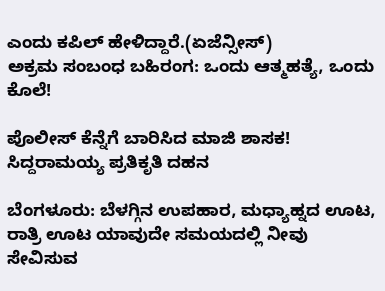ಎಂದು ಕಪಿಲ್ ಹೇಳಿದ್ದಾರೆ.(ಏಜೆನ್ಸೀಸ್)
ಅಕ್ರಮ ಸಂಬಂಧ ಬಹಿರಂಗ: ಒಂದು ಆತ್ಮಹತ್ಯೆ, ಒಂದು ಕೊಲೆ!

ಪೊಲೀಸ್ ಕೆನ್ನೆಗೆ ಬಾರಿಸಿದ ಮಾಜಿ ಶಾಸಕ! ಸಿದ್ದರಾಮಯ್ಯ ಪ್ರತಿಕೃತಿ ದಹನ

ಬೆಂಗಳೂರು: ಬೆಳಗ್ಗಿನ ಉಪಹಾರ, ಮಧ್ಯಾಹ್ನದ ಊಟ, ರಾತ್ರಿ ಊಟ ಯಾವುದೇ ಸಮಯದಲ್ಲಿ ನೀವು ಸೇವಿಸುವ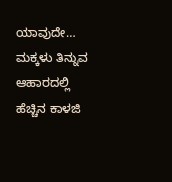ಯಾವುದೇ…
ಮಕ್ಕಳು ತಿನ್ನುವ ಆಹಾರದಲ್ಲಿ ಹೆಚ್ಚಿನ ಕಾಳಜಿ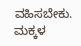ವಹಿಸಬೇಕು. ಮಕ್ಕಳ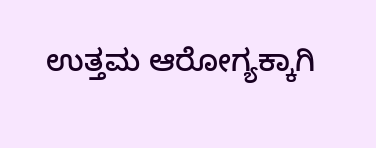ಉತ್ತಮ ಆರೋಗ್ಯಕ್ಕಾಗಿ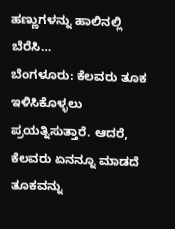ಹಣ್ಣುಗಳನ್ನು ಹಾಲಿನಲ್ಲಿ ಬೆರೆಸಿ…
ಬೆಂಗಳೂರು: ಕೆಲವರು ತೂಕ ಇಳಿಸಿಕೊಳ್ಳಲು ಪ್ರಯತ್ನಿಸುತ್ತಾರೆ. ಆದರೆ, ಕೆಲವರು ಏನನ್ನೂ ಮಾಡದೆ ತೂಕವನ್ನು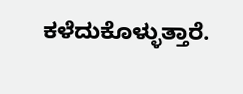ಕಳೆದುಕೊಳ್ಳುತ್ತಾರೆ.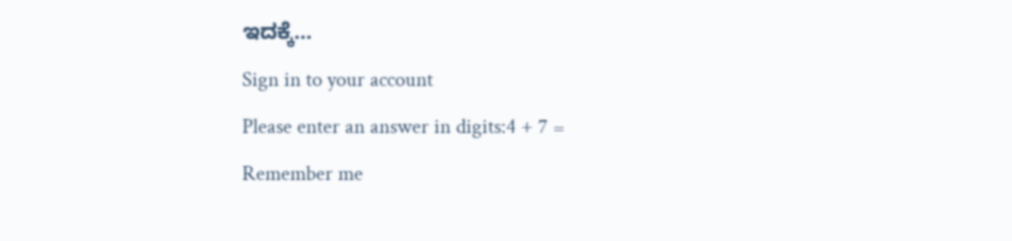ಇದಕ್ಕೆ…
Sign in to your account
Please enter an answer in digits:4 + 7 =
Remember me